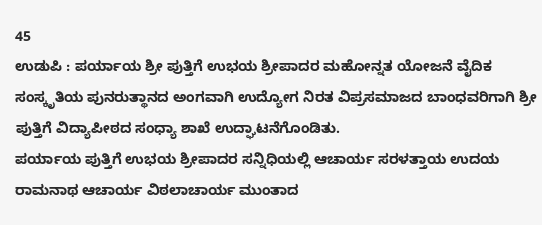45
ಉಡುಪಿ : ಪರ್ಯಾಯ ಶ್ರೀ ಪುತ್ತಿಗೆ ಉಭಯ ಶ್ರೀಪಾದರ ಮಹೋನ್ನತ ಯೋಜನೆ ವೈದಿಕ ಸಂಸ್ಕೃತಿಯ ಪುನರುತ್ಥಾನದ ಅಂಗವಾಗಿ ಉದ್ಯೋಗ ನಿರತ ವಿಪ್ರಸಮಾಜದ ಬಾಂಧವರಿಗಾಗಿ ಶ್ರೀ ಪುತ್ತಿಗೆ ವಿದ್ಯಾಪೀಠದ ಸಂಧ್ಯಾ ಶಾಖೆ ಉದ್ಘಾಟನೆಗೊಂಡಿತು.
ಪರ್ಯಾಯ ಪುತ್ತಿಗೆ ಉಭಯ ಶ್ರೀಪಾದರ ಸನ್ನಿಧಿಯಲ್ಲಿ ಆಚಾರ್ಯ ಸರಳತ್ತಾಯ ಉದಯ ರಾಮನಾಥ ಆಚಾರ್ಯ ವಿಠಲಾಚಾರ್ಯ ಮುಂತಾದ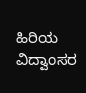ಹಿರಿಯ ವಿದ್ವಾಂಸರ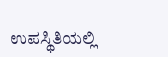ಉಪಸ್ಥಿತಿಯಲ್ಲಿ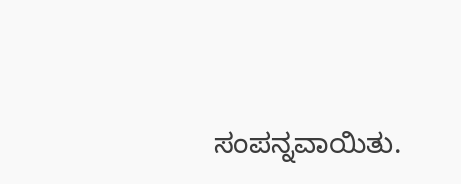ಸಂಪನ್ನವಾಯಿತು.